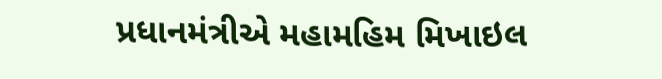પ્રધાનમંત્રીએ મહામહિમ મિખાઇલ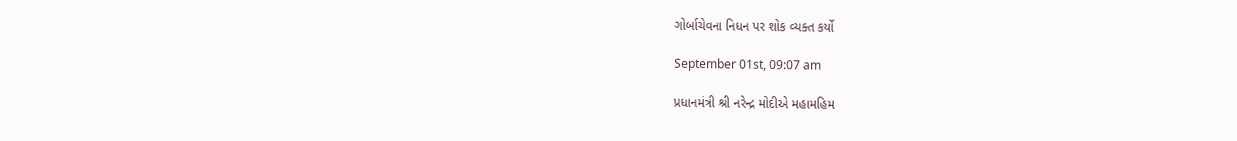ગોર્બાચેવના નિધન પર શોક વ્યક્ત કર્યો

September 01st, 09:07 am

પ્રધાનમંત્રી શ્રી નરેન્દ્ર મોદીએ મહામહિમ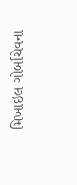મિખાઇલ ગોર્બાચેવના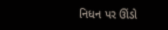નિધન પર ઊંડો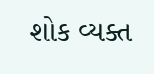શોક વ્યક્ત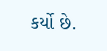કર્યો છે.